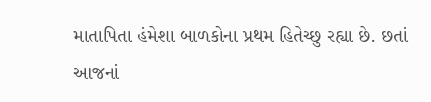માતાપિતા હંમેશા બાળકોના પ્રથમ હિતેચ્છુ રહ્યા છે. છતાં આજનાં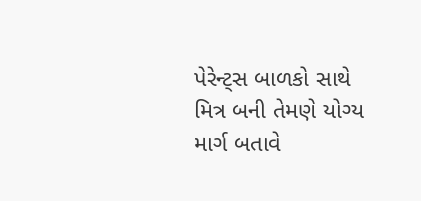પેરેન્ટ્સ બાળકો સાથે મિત્ર બની તેમણે યોગ્ય માર્ગ બતાવે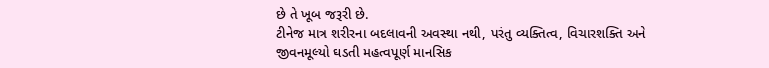છે તે ખૂબ જરૂરી છે.
ટીનેજ માત્ર શરીરના બદલાવની અવસ્થા નથી, પરંતુ વ્યક્તિત્વ, વિચારશક્તિ અને જીવનમૂલ્યો ઘડતી મહત્વપૂર્ણ માનસિક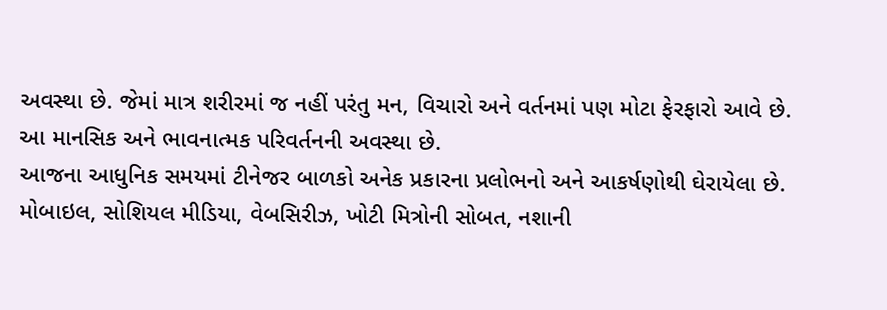અવસ્થા છે. જેમાં માત્ર શરીરમાં જ નહીં પરંતુ મન, વિચારો અને વર્તનમાં પણ મોટા ફેરફારો આવે છે. આ માનસિક અને ભાવનાત્મક પરિવર્તનની અવસ્થા છે.
આજના આધુનિક સમયમાં ટીનેજર બાળકો અનેક પ્રકારના પ્રલોભનો અને આકર્ષણોથી ઘેરાયેલા છે.
મોબાઇલ, સોશિયલ મીડિયા, વેબસિરીઝ, ખોટી મિત્રોની સોબત, નશાની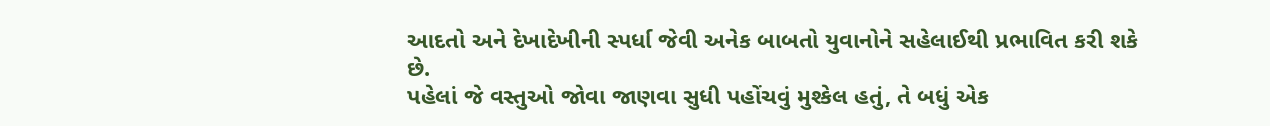આદતો અને દેખાદેખીની સ્પર્ધા જેવી અનેક બાબતો યુવાનોને સહેલાઈથી પ્રભાવિત કરી શકે છે.
પહેલાં જે વસ્તુઓ જોવા જાણવા સુધી પહોંચવું મુશ્કેલ હતું, તે બધું એક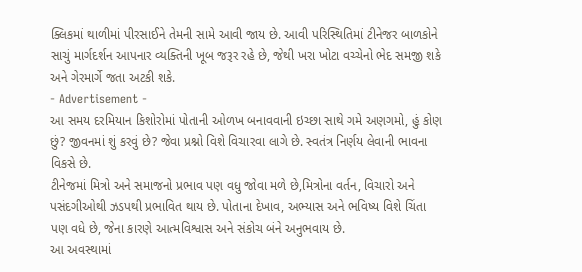ક્લિકમાં થાળીમાં પીરસાઈને તેમની સામે આવી જાય છે. આવી પરિસ્થિતિમાં ટીનેજર બાળકોને સાચું માર્ગદર્શન આપનાર વ્યક્તિની ખૂબ જરૂર રહે છે, જેથી ખરા ખોટા વચ્ચેનો ભેદ સમજી શકે અને ગેરમાર્ગે જતા અટકી શકે.
- Advertisement -
આ સમય દરમિયાન કિશોરોમાં પોતાની ઓળખ બનાવવાની ઇચ્છા સાથે ગમે અણગમો, હું કોણ છું? જીવનમાં શું કરવું છે? જેવા પ્રશ્નો વિશે વિચારવા લાગે છે. સ્વતંત્ર નિર્ણય લેવાની ભાવના વિકસે છે.
ટીનેજમાં મિત્રો અને સમાજનો પ્રભાવ પણ વધુ જોવા મળે છે,મિત્રોના વર્તન, વિચારો અને પસંદગીઓથી ઝડપથી પ્રભાવિત થાય છે. પોતાના દેખાવ, અભ્યાસ અને ભવિષ્ય વિશે ચિંતા પણ વધે છે, જેના કારણે આત્મવિશ્વાસ અને સંકોચ બંને અનુભવાય છે.
આ અવસ્થામાં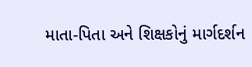માતા-પિતા અને શિક્ષકોનું માર્ગદર્શન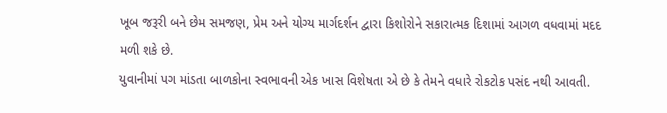ખૂબ જરૂરી બને છેમ સમજણ, પ્રેમ અને યોગ્ય માર્ગદર્શન દ્વારા કિશોરોને સકારાત્મક દિશામાં આગળ વધવામાં મદદ મળી શકે છે.
યુવાનીમાં પગ માંડતા બાળકોના સ્વભાવની એક ખાસ વિશેષતા એ છે કે તેમને વધારે રોકટોક પસંદ નથી આવતી.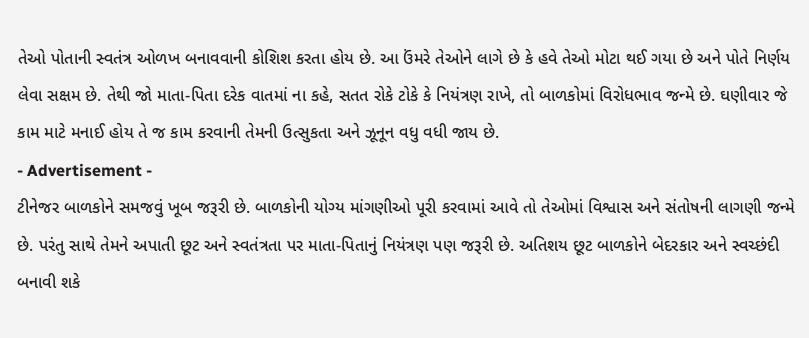તેઓ પોતાની સ્વતંત્ર ઓળખ બનાવવાની કોશિશ કરતા હોય છે. આ ઉંમરે તેઓને લાગે છે કે હવે તેઓ મોટા થઈ ગયા છે અને પોતે નિર્ણય લેવા સક્ષમ છે. તેથી જો માતા-પિતા દરેક વાતમાં ના કહે, સતત રોકે ટોકે કે નિયંત્રણ રાખે, તો બાળકોમાં વિરોધભાવ જન્મે છે. ઘણીવાર જે કામ માટે મનાઈ હોય તે જ કામ કરવાની તેમની ઉત્સુકતા અને ઝૂનૂન વધુ વધી જાય છે.
- Advertisement -
ટીનેજર બાળકોને સમજવું ખૂબ જરૂરી છે. બાળકોની યોગ્ય માંગણીઓ પૂરી કરવામાં આવે તો તેઓમાં વિશ્વાસ અને સંતોષની લાગણી જન્મે છે. પરંતુ સાથે તેમને અપાતી છૂટ અને સ્વતંત્રતા પર માતા-પિતાનું નિયંત્રણ પણ જરૂરી છે. અતિશય છૂટ બાળકોને બેદરકાર અને સ્વચ્છંદી બનાવી શકે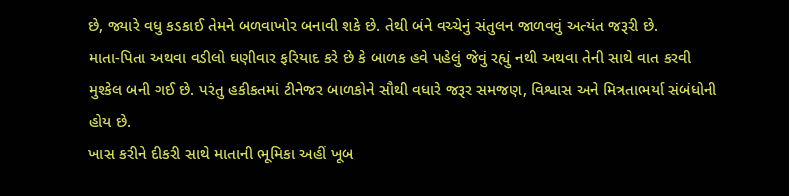છે, જ્યારે વધુ કડકાઈ તેમને બળવાખોર બનાવી શકે છે. તેથી બંને વચ્ચેનું સંતુલન જાળવવું અત્યંત જરૂરી છે.
માતા-પિતા અથવા વડીલો ઘણીવાર ફરિયાદ કરે છે કે બાળક હવે પહેલું જેવું રહ્યું નથી અથવા તેની સાથે વાત કરવી મુશ્કેલ બની ગઈ છે. પરંતુ હકીકતમાં ટીનેજર બાળકોને સૌથી વધારે જરૂર સમજણ, વિશ્વાસ અને મિત્રતાભર્યા સંબંધોની હોય છે.
ખાસ કરીને દીકરી સાથે માતાની ભૂમિકા અહીં ખૂબ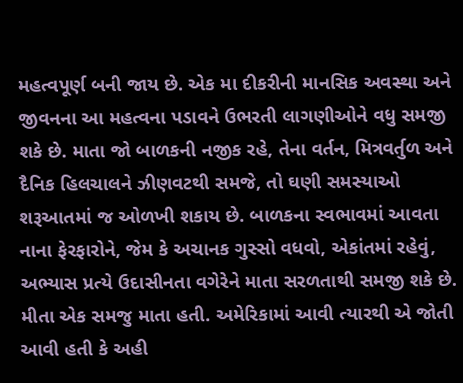મહત્વપૂર્ણ બની જાય છે. એક મા દીકરીની માનસિક અવસ્થા અને જીવનના આ મહત્વના પડાવને ઉભરતી લાગણીઓને વધુ સમજી શકે છે. માતા જો બાળકની નજીક રહે, તેના વર્તન, મિત્રવર્તુળ અને દૈનિક હિલચાલને ઝીણવટથી સમજે, તો ઘણી સમસ્યાઓ શરૂઆતમાં જ ઓળખી શકાય છે. બાળકના સ્વભાવમાં આવતા નાના ફેરફારોને, જેમ કે અચાનક ગુસ્સો વધવો, એકાંતમાં રહેવું, અભ્યાસ પ્રત્યે ઉદાસીનતા વગેરેને માતા સરળતાથી સમજી શકે છે.
મીતા એક સમજુ માતા હતી. અમેરિકામાં આવી ત્યારથી એ જોતી આવી હતી કે અહી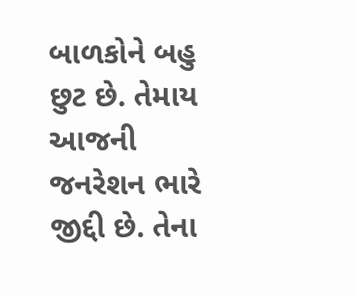બાળકોને બહુ છુટ છે. તેમાય આજની જનરેશન ભારે જીદ્દી છે. તેના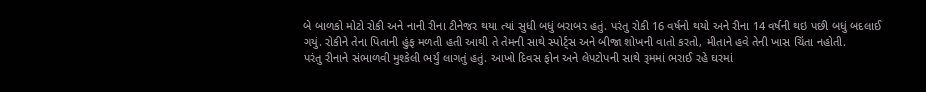બે બાળકો મોટો રોકી અને નાની રીના ટીનેજર થયા ત્યાં સુધી બધું બરાબર હતું. પરંતુ રોકી 16 વર્ષનો થયો અને રીના 14 વર્ષની થઇ પછી બધું બદલાઈ ગયું. રોકીને તેના પિતાની હુંફ મળતી હતી આથી તે તેમની સાથે સ્પોર્ટ્સ અને બીજા શોખની વાતો કરતો, મીતાને હવે તેની ખાસ ચિંતા નહોતી.
પરંતુ રીનાને સંભાળવી મુશ્કેલી ભર્યું લાગતું હતું. આખો દિવસ ફોન અને લેપટોપની સાથે રૂમમાં ભરાઈ રહે ઘરમાં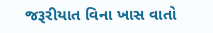જરૂરીયાત વિના ખાસ વાતો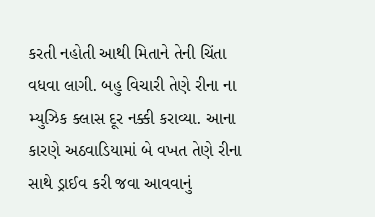કરતી નહોતી આથી મિતાને તેની ચિંતા વધવા લાગી. બહુ વિચારી તેણે રીના ના મ્યુઝિક ક્લાસ દૂર નક્કી કરાવ્યા. આના કારણે અઠવાડિયામાં બે વખત તેણે રીના સાથે ડ્રાઈવ કરી જવા આવવાનું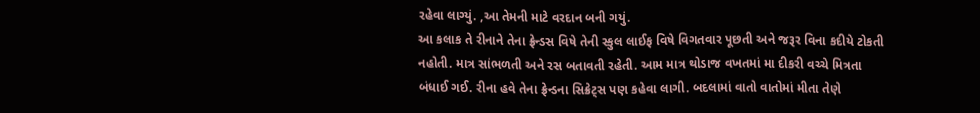રહેવા લાગ્યું. ,આ તેમની માટે વરદાન બની ગયું.
આ કલાક તે રીનાને તેના ફ્રેન્ડસ વિષે તેની સ્કુલ લાઈફ વિષે વિગતવાર પૂછતી અને જરૂર વિના કદીયે ટોકતી નહોતી. માત્ર સાંભળતી અને રસ બતાવતી રહેતી. આમ માત્ર થોડાજ વખતમાં મા દીકરી વચ્ચે મિત્રતા બંધાઈ ગઈ. રીના હવે તેના ફ્રેન્ડના સિક્રેટ્સ પણ કહેવા લાગી. બદલામાં વાતો વાતોમાં મીતા તેણે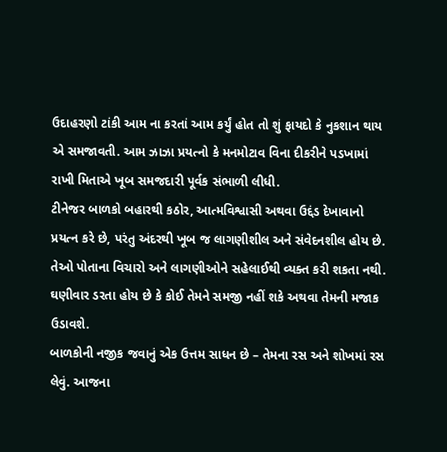ઉદાહરણો ટાંકી આમ ના કરતાં આમ કર્યું હોત તો શું ફાયદો કે નુકશાન થાય એ સમજાવતી. આમ ઝાઝા પ્રયત્નો કે મનમોટાવ વિના દીકરીને પડખામાં રાખી મિતાએ ખૂબ સમજદારી પૂર્વક સંભાળી લીધી.
ટીનેજર બાળકો બહારથી કઠોર, આત્મવિશ્વાસી અથવા ઉદ્દંડ દેખાવાનો પ્રયત્ન કરે છે, પરંતુ અંદરથી ખૂબ જ લાગણીશીલ અને સંવેદનશીલ હોય છે. તેઓ પોતાના વિચારો અને લાગણીઓને સહેલાઈથી વ્યક્ત કરી શકતા નથી. ઘણીવાર ડરતા હોય છે કે કોઈ તેમને સમજી નહીં શકે અથવા તેમની મજાક ઉડાવશે.
બાળકોની નજીક જવાનું એક ઉત્તમ સાધન છે – તેમના રસ અને શોખમાં રસ લેવું. આજના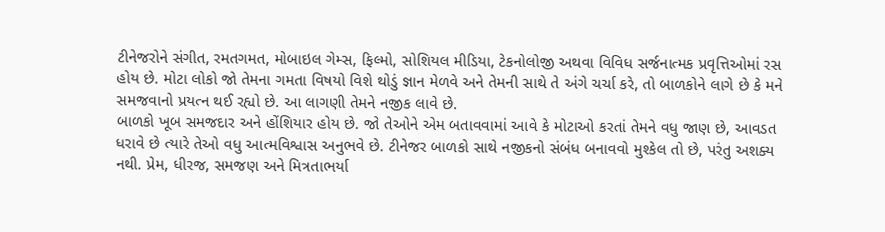ટીનેજરોને સંગીત, રમતગમત, મોબાઇલ ગેમ્સ, ફિલ્મો, સોશિયલ મીડિયા, ટેકનોલોજી અથવા વિવિધ સર્જનાત્મક પ્રવૃત્તિઓમાં રસ હોય છે. મોટા લોકો જો તેમના ગમતા વિષયો વિશે થોડું જ્ઞાન મેળવે અને તેમની સાથે તે અંગે ચર્ચા કરે, તો બાળકોને લાગે છે કે મને સમજવાનો પ્રયત્ન થઈ રહ્યો છે. આ લાગણી તેમને નજીક લાવે છે.
બાળકો ખૂબ સમજદાર અને હોંશિયાર હોય છે. જો તેઓને એમ બતાવવામાં આવે કે મોટાઓ કરતાં તેમને વધુ જાણ છે, આવડત ધરાવે છે ત્યારે તેઓ વધુ આત્મવિશ્વાસ અનુભવે છે. ટીનેજર બાળકો સાથે નજીકનો સંબંધ બનાવવો મુશ્કેલ તો છે, પરંતુ અશક્ય નથી. પ્રેમ, ધીરજ, સમજણ અને મિત્રતાભર્યા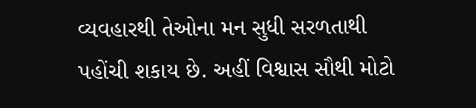વ્યવહારથી તેઓના મન સુધી સરળતાથી પહોંચી શકાય છે. અહીં વિશ્વાસ સૌથી મોટો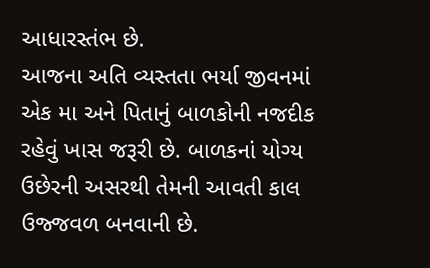આધારસ્તંભ છે.
આજના અતિ વ્યસ્તતા ભર્યા જીવનમાં એક મા અને પિતાનું બાળકોની નજદીક રહેવું ખાસ જરૂરી છે. બાળકનાં યોગ્ય ઉછેરની અસરથી તેમની આવતી કાલ ઉજ્જવળ બનવાની છે.